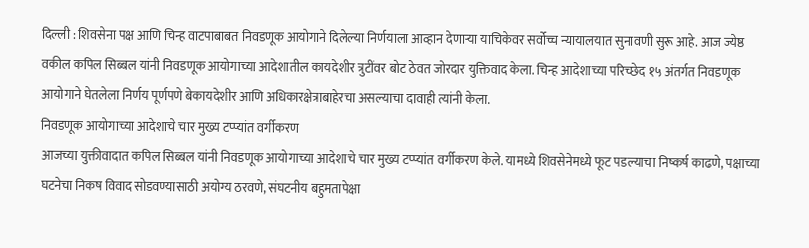दिल्ली : शिवसेना पक्ष आणि चिन्ह वाटपाबाबत निवडणूक आयोगाने दिलेल्या निर्णयाला आव्हान देणाऱ्या याचिकेवर सर्वोच्च न्यायालयात सुनावणी सुरू आहे. आज ज्येष्ठ वकील कपिल सिब्बल यांनी निवडणूक आयोगाच्या आदेशातील कायदेशीर त्रुटींवर बोट ठेवत जोरदार युक्तिवाद केला. चिन्ह आदेशाच्या परिच्छेद १५ अंतर्गत निवडणूक आयोगाने घेतलेला निर्णय पूर्णपणे बेकायदेशीर आणि अधिकारक्षेत्राबाहेरचा असल्याचा दावाही त्यांनी केला.
निवडणूक आयोगाच्या आदेशाचे चार मुख्य टप्प्यांत वर्गीकरण
आजच्या युक्तीवादात कपिल सिब्बल यांनी निवडणूक आयोगाच्या आदेशाचे चार मुख्य टप्प्यांत वर्गीकरण केले. यामध्ये शिवसेनेमध्ये फूट पडल्याचा निष्कर्ष काढणे, पक्षाच्या घटनेचा निकष विवाद सोडवण्यासाठी अयोग्य ठरवणे, संघटनीय बहुमतापेक्षा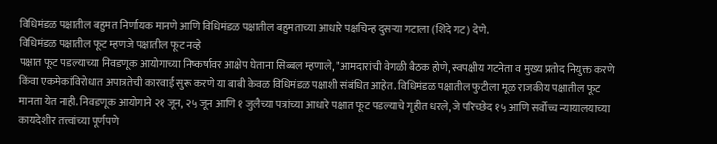विधिमंडळ पक्षातील बहुमत निर्णायक मानणे आणि विधिमंडळ पक्षातील बहुमताच्या आधारे पक्षचिन्ह दुसऱ्या गटाला (शिंदे गट) देणे.
विधिमंडळ पक्षातील फूट म्हणजे पक्षातील फूट नव्हे
पक्षात फूट पडल्याच्या निवडणूक आयोगाच्या निष्कर्षावर आक्षेप घेताना सिब्बल म्हणाले, "आमदारांची वेगळी बैठक होणे, स्वपक्षीय गटनेता व मुख्य प्रतोद नियुक्त करणे किंवा एकमेकांविरोधात अपात्रतेची कारवाई सुरू करणे या बाबी केवळ विधिमंडळ पक्षाशी संबंधित आहेत. विधिमंडळ पक्षातील फुटीला मूळ राजकीय पक्षातील फूट मानता येत नाही. निवडणूक आयोगाने २१ जून, २५ जून आणि १ जुलैच्या पत्रांच्या आधारे पक्षात फूट पडल्याचे गृहीत धरले, जे परिच्छेद १५ आणि सर्वोच्च न्यायालयाच्या कायदेशीर तत्त्वांच्या पूर्णपणे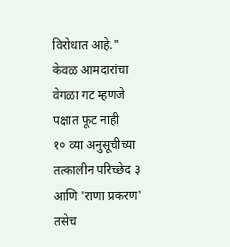विरोधात आहे."
केवळ आमदारांचा वेगळा गट म्हणजे पक्षात फूट नाही
१० व्या अनुसूचीच्या तत्कालीन परिच्छेद ३ आणि 'राणा प्रकरण' तसेच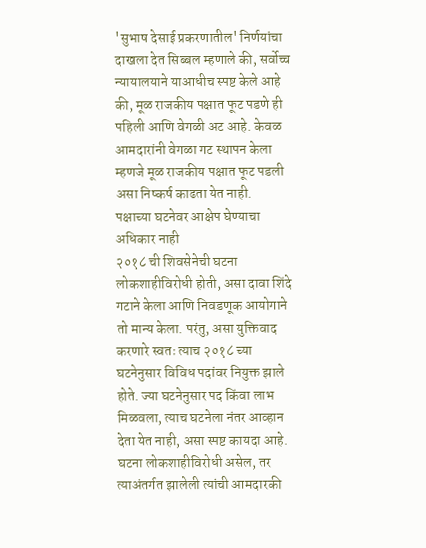'सुभाष देसाई प्रकरणातील' निर्णयांचा दाखला देत सिब्बल म्हणाले की, सर्वोच्च न्यायालयाने याआधीच स्पष्ट केले आहे की, मूळ राजकीय पक्षात फूट पडणे ही पहिली आणि वेगळी अट आहे. केवळ आमदारांनी वेगळा गट स्थापन केला म्हणजे मूळ राजकीय पक्षात फूट पडली असा निष्कर्ष काढता येत नाही.
पक्षाच्या घटनेवर आक्षेप घेण्याचा अधिकार नाही
२०१८ ची शिवसेनेची घटना लोकशाहीविरोधी होती, असा दावा शिंदे गटाने केला आणि निवडणूक आयोगाने तो मान्य केला. परंतु, असा युक्तिवाद करणारे स्वतः त्याच २०१८ च्या घटनेनुसार विविध पदांवर नियुक्त झाले होते. ज्या घटनेनुसार पद किंवा लाभ मिळवला, त्याच घटनेला नंतर आव्हान देता येत नाही, असा स्पष्ट कायदा आहे. घटना लोकशाहीविरोधी असेल, तर त्याअंतर्गत झालेली त्यांची आमदारकी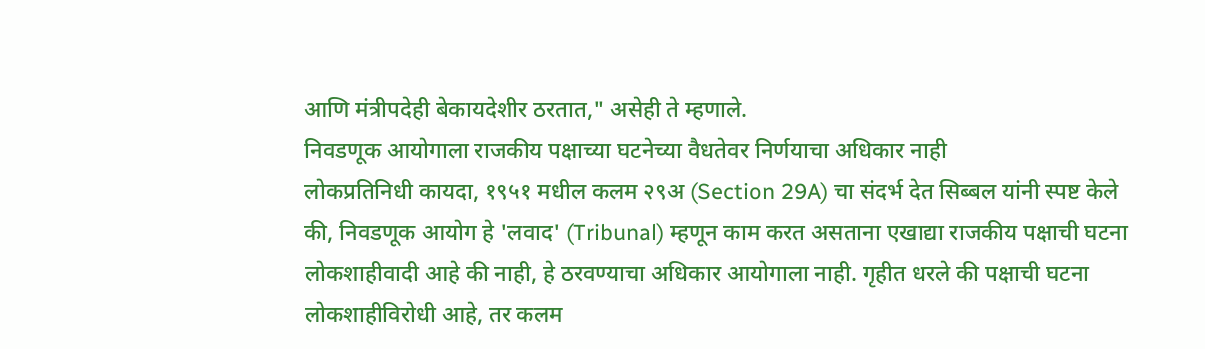आणि मंत्रीपदेही बेकायदेशीर ठरतात," असेही ते म्हणाले.
निवडणूक आयोगाला राजकीय पक्षाच्या घटनेच्या वैधतेवर निर्णयाचा अधिकार नाही
लोकप्रतिनिधी कायदा, १९५१ मधील कलम २९अ (Section 29A) चा संदर्भ देत सिब्बल यांनी स्पष्ट केले की, निवडणूक आयोग हे 'लवाद' (Tribunal) म्हणून काम करत असताना एखाद्या राजकीय पक्षाची घटना लोकशाहीवादी आहे की नाही, हे ठरवण्याचा अधिकार आयोगाला नाही. गृहीत धरले की पक्षाची घटना लोकशाहीविरोधी आहे, तर कलम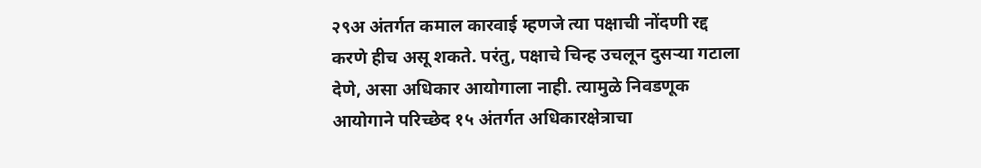२९अ अंतर्गत कमाल कारवाई म्हणजे त्या पक्षाची नोंदणी रद्द करणे हीच असू शकते. परंतु, पक्षाचे चिन्ह उचलून दुसऱ्या गटाला देणे, असा अधिकार आयोगाला नाही. त्यामुळे निवडणूक आयोगाने परिच्छेद १५ अंतर्गत अधिकारक्षेत्राचा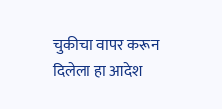चुकीचा वापर करून दिलेला हा आदेश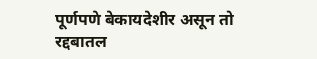पूर्णपणे बेकायदेशीर असून तो रद्दबातल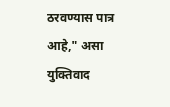ठरवण्यास पात्र आहे," असा युक्तिवाद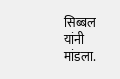सिब्बल यांनी मांडला.